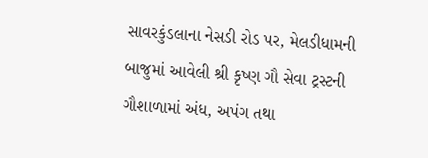સાવરકુંડલાના નેસડી રોડ પર, મેલડીધામની બાજુમાં આવેલી શ્રી કૃષ્ણ ગૌ સેવા ટ્રસ્ટની ગૌશાળામાં અંધ, અપંગ તથા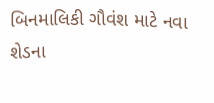બિનમાલિકી ગૌવંશ માટે નવા શેડના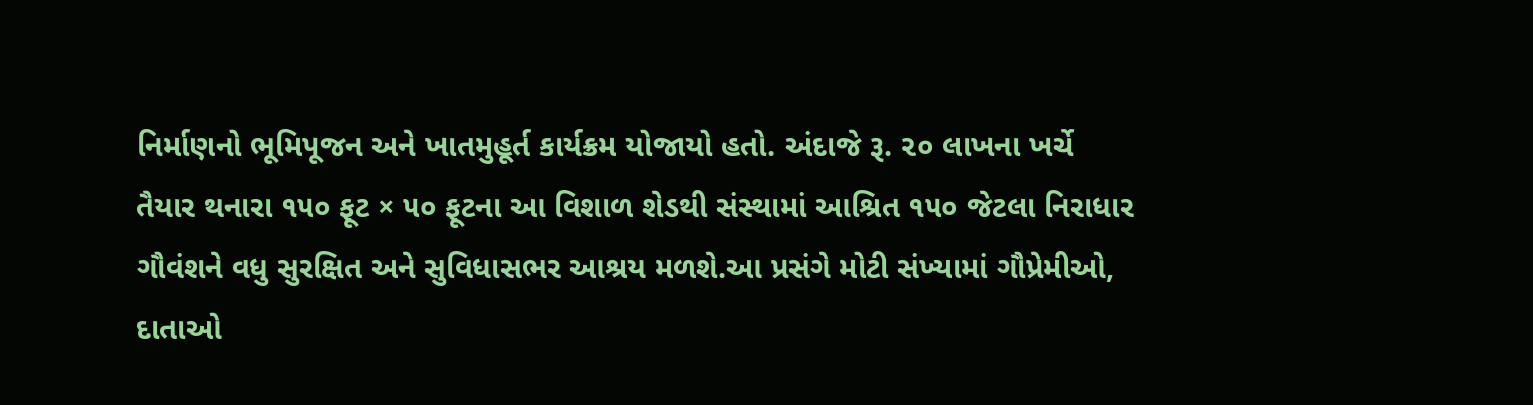નિર્માણનો ભૂમિપૂજન અને ખાતમુહૂર્ત કાર્યક્રમ યોજાયો હતો. અંદાજે રૂ. ૨૦ લાખના ખર્ચે તૈયાર થનારા ૧૫૦ ફૂટ × ૫૦ ફૂટના આ વિશાળ શેડથી સંસ્થામાં આશ્રિત ૧૫૦ જેટલા નિરાધાર ગૌવંશને વધુ સુરક્ષિત અને સુવિધાસભર આશ્રય મળશે.આ પ્રસંગે મોટી સંખ્યામાં ગૌપ્રેમીઓ, દાતાઓ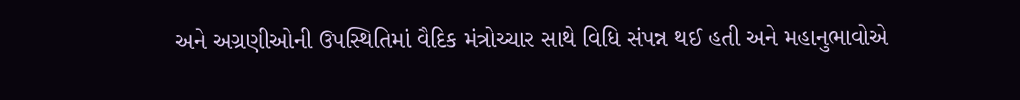અને અગ્રણીઓની ઉપસ્થિતિમાં વૈદિક મંત્રોચ્ચાર સાથે વિધિ સંપન્ન થઈ હતી અને મહાનુભાવોએ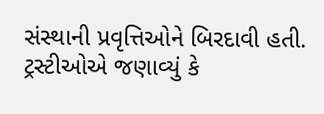સંસ્થાની પ્રવૃત્તિઓને બિરદાવી હતી. ટ્રસ્ટીઓએ જણાવ્યું કે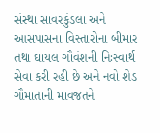સંસ્થા સાવરકુંડલા અને આસપાસના વિસ્તારોના બીમાર તથા ઘાયલ ગૌવંશની નિઃસ્વાર્થ સેવા કરી રહી છે અને નવો શેડ ગૌમાતાની માવજતને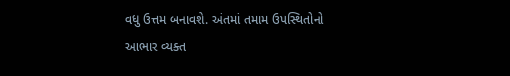વધુ ઉત્તમ બનાવશે. અંતમાં તમામ ઉપસ્થિતોનો આભાર વ્યક્ત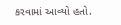કરવામાં આવ્યો હતો.